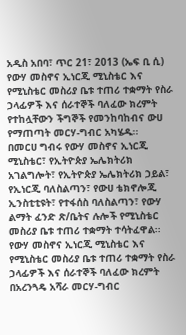አዲስ አበባ፣ ጥር 21፣ 2013 (ኤፍ ቢ ሲ) የውሃ መስኖና ኢነርጂ ሚኒስቴር እና የሚኒስቴር መስሪያ ቤቱ ተጠሪ ተቋማት የስራ ኃላፊዎች እና ሰራተኞች ባለፈው ክረምት የተከሏቸውን ችግኞች የመንከባከብና ውሀ የማጠጣት መርሃ-ግብር አካሄዱ፡፡
በመርሀ ግብሩ የውሃ መስኖና ኢነርጂ ሚኒስቴር፣ የኢትዮጵያ ኤሌክትሪክ አገልግሎት፣ የኢትዮጵያ ኤሌክትሪክ ኃይል፣ የኢነርጂ ባለስልጣን፣ የውሀ ቴክኖሎጂ ኢንስቲቲዩት፣ የተፋሰስ ባለስልጣን፣ የውሃ ልማት ፈንድ ጽ/ቤትና ሉሎች የሚኒስቴር መስሪያ ቤቱ ተጠሪ ተቋማት ተሳትፈዋል፡፡
የውሃ መስኖና ኢነርጂ ሚኒስቴር እና የሚኒስቴር መስሪያ ቤቱ ተጠሪ ተቋማት የስራ ኃላፊዎች እና ሰራተኞች ባለፈው ክረምት በአረንጓዴ አሻራ መርሃ-ግብር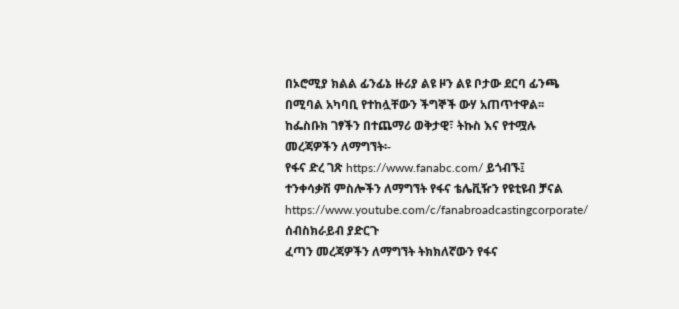በኦሮሚያ ክልል ፊንፊኔ ዙሪያ ልዩ ዞን ልዩ ቦታው ደርባ ፊንጫ በሚባል አካባቢ የተከሏቸውን ችግኞች ውሃ አጠጥተዋል፡፡
ከፌስቡክ ገፃችን በተጨማሪ ወቅታዊ፣ ትኩስ እና የተሟሉ መረጃዎችን ለማግኘት፡-
የፋና ድረ ገጽ https://www.fanabc.com/ ይጎብኙ፤
ተንቀሳቃሽ ምስሎችን ለማግኘት የፋና ቴሌቪዥን የዩቲዩብ ቻናል https://www.youtube.com/c/fanabroadcastingcorporate/ ሰብስክራይብ ያድርጉ
ፈጣን መረጃዎችን ለማግኘት ትክክለኛውን የፋና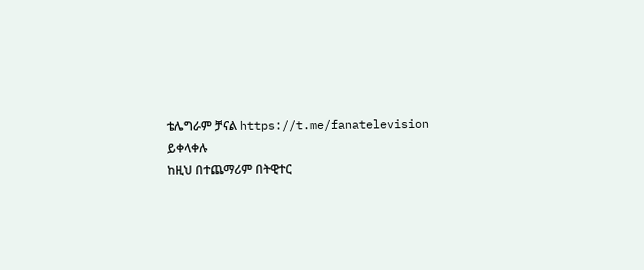ቴሌግራም ቻናል https://t.me/fanatelevision ይቀላቀሉ
ከዚህ በተጨማሪም በትዊተር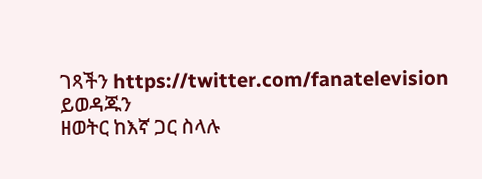ገጻችን https://twitter.com/fanatelevision ይወዳጁን
ዘወትር ከእኛ ጋር ስላሉ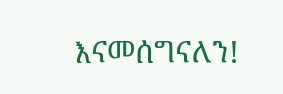እናመሰግናለን!